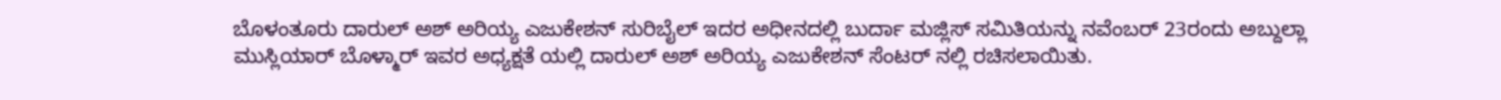ಬೊಳಂತೂರು ದಾರುಲ್ ಅಶ್ ಅರಿಯ್ಯ ಎಜುಕೇಶನ್ ಸುರಿಬೈಲ್ ಇದರ ಅಧೀನದಲ್ಲಿ ಬುರ್ದಾ ಮಜ್ಲಿಸ್ ಸಮಿತಿಯನ್ನು ನವೆಂಬರ್ 23ರಂದು ಅಬ್ದುಲ್ಲಾ ಮುಸ್ಲಿಯಾರ್ ಬೊಳ್ಮಾರ್ ಇವರ ಅಧ್ಯಕ್ಷತೆ ಯಲ್ಲಿ ದಾರುಲ್ ಅಶ್ ಅರಿಯ್ಯ ಎಜುಕೇಶನ್ ಸೆಂಟರ್ ನಲ್ಲಿ ರಚಿಸಲಾಯಿತು.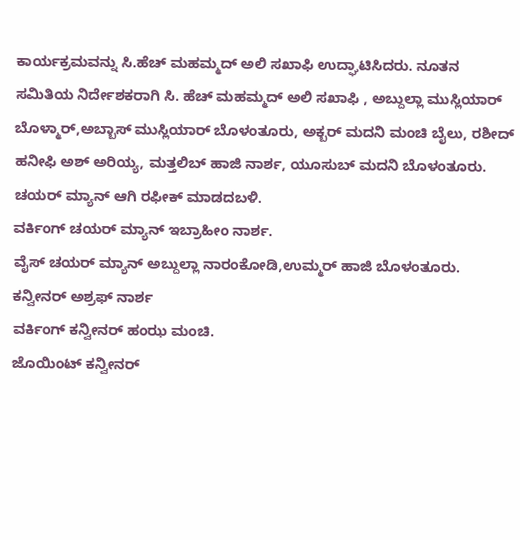ಕಾರ್ಯಕ್ರಮವನ್ನು ಸಿ.ಹೆಚ್ ಮಹಮ್ಮದ್ ಅಲಿ ಸಖಾಫಿ ಉದ್ಘಾಟಿಸಿದರು. ನೂತನ ಸಮಿತಿಯ ನಿರ್ದೇಶಕರಾಗಿ ಸಿ. ಹೆಚ್ ಮಹಮ್ಮದ್ ಅಲಿ ಸಖಾಫಿ , ಅಬ್ದುಲ್ಲಾ ಮುಸ್ಲಿಯಾರ್ ಬೊಳ್ಮಾರ್,ಅಬ್ಬಾಸ್ ಮುಸ್ಲಿಯಾರ್ ಬೊಳಂತೂರು, ಅಕ್ಬರ್ ಮದನಿ ಮಂಚಿ ಬೈಲು, ರಶೀದ್ ಹನೀಫಿ ಅಶ್ ಅರಿಯ್ಯ, ಮತ್ತಲಿಬ್ ಹಾಜಿ ನಾರ್ಶ, ಯೂಸುಬ್ ಮದನಿ ಬೊಳಂತೂರು.
ಚಯರ್ ಮ್ಯಾನ್ ಆಗಿ ರಫೀಕ್ ಮಾಡದಬಳಿ.
ವರ್ಕಿಂಗ್ ಚಯರ್ ಮ್ಯಾನ್ ಇಬ್ರಾಹೀಂ ನಾರ್ಶ.
ವೈಸ್ ಚಯರ್ ಮ್ಯಾನ್ ಅಬ್ದುಲ್ಲಾ ನಾರಂಕೋಡಿ,ಉಮ್ಮರ್ ಹಾಜಿ ಬೊಳಂತೂರು.
ಕನ್ವೀನರ್ ಅಶ್ರಫ್ ನಾರ್ಶ
ವರ್ಕಿಂಗ್ ಕನ್ವೀನರ್ ಹಂಝ ಮಂಚಿ.
ಜೊಯಿಂಟ್ ಕನ್ವೀನರ್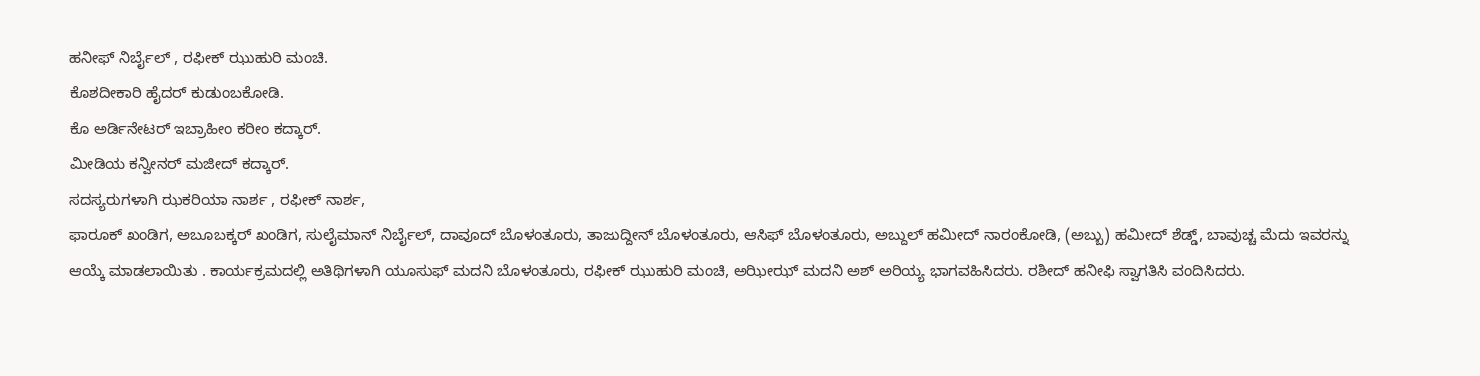ಹನೀಫ್ ನಿರ್ಬೈಲ್ , ರಫೀಕ್ ಝುಹುರಿ ಮಂಚಿ.
ಕೊಶದೀಕಾರಿ ಹೈದರ್ ಕುಡುಂಬಕೋಡಿ.
ಕೊ ಅರ್ಡಿನೇಟರ್ ಇಬ್ರಾಹೀಂ ಕರೀಂ ಕದ್ಕಾರ್.
ಮೀಡಿಯ ಕನ್ವೀನರ್ ಮಜೀದ್ ಕದ್ಕಾರ್.
ಸದಸ್ಯರುಗಳಾಗಿ ಝಕರಿಯಾ ನಾರ್ಶ , ರಫೀಕ್ ನಾರ್ಶ,
ಫಾರೂಕ್ ಖಂಡಿಗ, ಅಬೂಬಕ್ಕರ್ ಖಂಡಿಗ, ಸುಲೈಮಾನ್ ನಿರ್ಬೈಲ್, ದಾವೂದ್ ಬೊಳಂತೂರು, ತಾಜುದ್ದೀನ್ ಬೊಳಂತೂರು, ಆಸಿಫ್ ಬೊಳಂತೂರು, ಅಬ್ದುಲ್ ಹಮೀದ್ ನಾರಂಕೋಡಿ, (ಅಬ್ಬು) ಹಮೀದ್ ಶೆಡ್ಡ್, ಬಾವುಚ್ಚ ಮೆದು ಇವರನ್ನು ಆಯ್ಕೆ ಮಾಡಲಾಯಿತು . ಕಾರ್ಯಕ್ರಮದಲ್ಲಿ ಅತಿಥಿಗಳಾಗಿ ಯೂಸುಫ್ ಮದನಿ ಬೊಳಂತೂರು, ರಫೀಕ್ ಝುಹುರಿ ಮಂಚಿ, ಅಝೀಝ್ ಮದನಿ ಅಶ್ ಅರಿಯ್ಯ ಭಾಗವಹಿಸಿದರು. ರಶೀದ್ ಹನೀಫಿ ಸ್ವಾಗತಿಸಿ ವಂದಿಸಿದರು.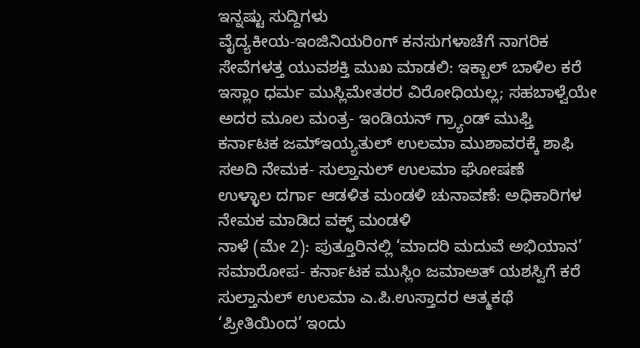ಇನ್ನಷ್ಟು ಸುದ್ದಿಗಳು
ವೈದ್ಯಕೀಯ-ಇಂಜಿನಿಯರಿಂಗ್ ಕನಸುಗಳಾಚೆಗೆ ನಾಗರಿಕ ಸೇವೆಗಳತ್ತ ಯುವಶಕ್ತಿ ಮುಖ ಮಾಡಲಿ: ಇಕ್ಬಾಲ್ ಬಾಳಿಲ ಕರೆ
ಇಸ್ಲಾಂ ಧರ್ಮ ಮುಸ್ಲಿಮೇತರರ ವಿರೋಧಿಯಲ್ಲ; ಸಹಬಾಳ್ವೆಯೇ ಅದರ ಮೂಲ ಮಂತ್ರ- ಇಂಡಿಯನ್ ಗ್ರ್ಯಾಂಡ್ ಮುಫ್ತಿ
ಕರ್ನಾಟಕ ಜಮ್ಇಯ್ಯತುಲ್ ಉಲಮಾ ಮುಶಾವರಕ್ಕೆ ಶಾಫಿ ಸಅದಿ ನೇಮಕ- ಸುಲ್ತಾನುಲ್ ಉಲಮಾ ಘೋಷಣೆ
ಉಳ್ಳಾಲ ದರ್ಗಾ ಆಡಳಿತ ಮಂಡಳಿ ಚುನಾವಣೆ: ಅಧಿಕಾರಿಗಳ ನೇಮಕ ಮಾಡಿದ ವಕ್ಫ್ ಮಂಡಳಿ
ನಾಳೆ (ಮೇ 2): ಪುತ್ತೂರಿನಲ್ಲಿ ‘ಮಾದರಿ ಮದುವೆ ಅಭಿಯಾನ’ ಸಮಾರೋಪ- ಕರ್ನಾಟಕ ಮುಸ್ಲಿಂ ಜಮಾಅತ್ ಯಶಸ್ವಿಗೆ ಕರೆ
ಸುಲ್ತಾನುಲ್ ಉಲಮಾ ಎ.ಪಿ.ಉಸ್ತಾದರ ಆತ್ಮಕಥೆ ‘ಪ್ರೀತಿಯಿಂದ’ ಇಂದು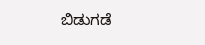ಬಿಡುಗಡೆ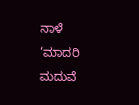ನಾಳೆ ‘ಮಾದರಿ ಮದುವೆ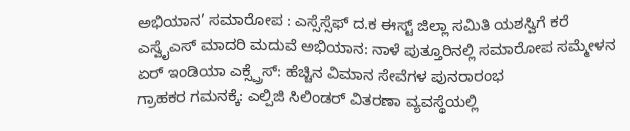ಅಭಿಯಾನ’ ಸಮಾರೋಪ : ಎಸ್ಸೆಸ್ಸೆಫ್ ದ.ಕ ಈಸ್ಟ್ ಜಿಲ್ಲಾ ಸಮಿತಿ ಯಶಸ್ವಿಗೆ ಕರೆ
ಎಸ್ವೈಎಸ್ ಮಾದರಿ ಮದುವೆ ಅಭಿಯಾನ: ನಾಳೆ ಪುತ್ತೂರಿನಲ್ಲಿ ಸಮಾರೋಪ ಸಮ್ಮೇಳನ
ಏರ್ ಇಂಡಿಯಾ ಎಕ್ಸ್ಪ್ರೆಸ್: ಹೆಚ್ಚಿನ ವಿಮಾನ ಸೇವೆಗಳ ಪುನರಾರಂಭ
ಗ್ರಾಹಕರ ಗಮನಕ್ಕೆ: ಎಲ್ಪಿಜಿ ಸಿಲಿಂಡರ್ ವಿತರಣಾ ವ್ಯವಸ್ಥೆಯಲ್ಲಿ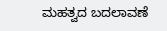ಮಹತ್ವದ ಬದಲಾವಣೆ